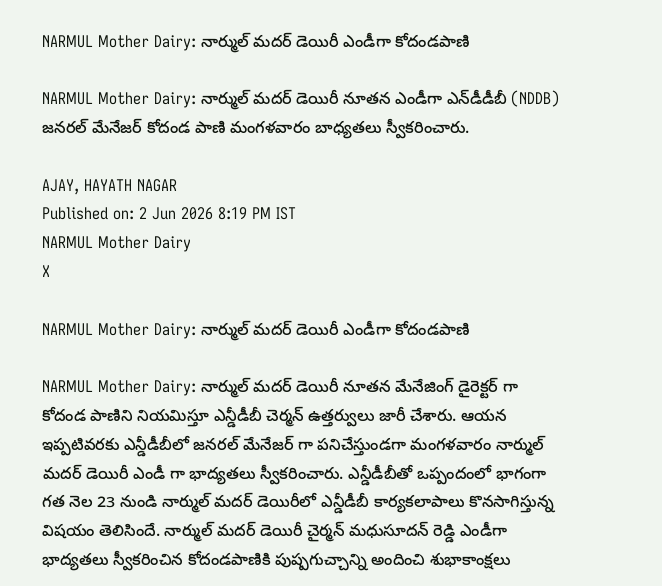NARMUL Mother Dairy: నార్ముల్ మదర్ డెయిరీ ఎండీగా కోదండపాణి

NARMUL Mother Dairy: నార్ముల్ మదర్ డెయిరీ నూతన ఎండీగా ఎన్‌డీడీబీ (NDDB) జనరల్ మేనేజర్ కోదండ పాణి మంగళవారం బాధ్యతలు స్వీకరించారు.

AJAY, HAYATH NAGAR
Published on: 2 Jun 2026 8:19 PM IST
NARMUL Mother Dairy
X

NARMUL Mother Dairy: నార్ముల్ మదర్ డెయిరీ ఎండీగా కోదండపాణి

NARMUL Mother Dairy: నార్ముల్ మదర్ డెయిరీ నూతన మేనేజింగ్ డైరెక్టర్ గా కోదండ పాణిని నియమిస్తూ ఎన్డీడీబీ చెర్మన్ ఉత్తర్వులు జారీ చేశారు. ఆయన ఇప్పటివరకు ఎన్డీడీబీలో జనరల్ మేనేజర్ గా పనిచేస్తుండగా మంగళవారం నార్ముల్ మదర్ డెయిరీ ఎండీ గా భాద్యతలు స్వీకరించారు. ఎన్డీడీబీతో ఒప్పందంలో భాగంగా గత నెల 23 నుండి నార్ముల్ మదర్ డెయిరీలో ఎన్డీడీబీ కార్యకలాపాలు కొనసాగిస్తున్న విషయం తెలిసిందే. నార్ముల్ మదర్ డెయిరీ చైర్మన్ మధుసూదన్ రెడ్డి ఎండీగా భాద్యతలు స్వీకరించిన కోదండపాణికి పుష్పగుచ్చాన్ని అందించి శుభాకాంక్షలు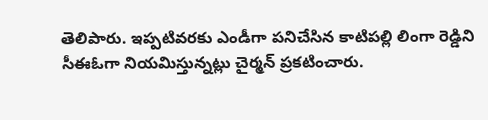తెలిపారు. ఇప్పటివరకు ఎండీగా పనిచేసిన కాటిపల్లి లింగా రెడ్డిని సీఈఓగా నియమిస్తున్నట్లు చైర్మన్ ప్రకటించారు.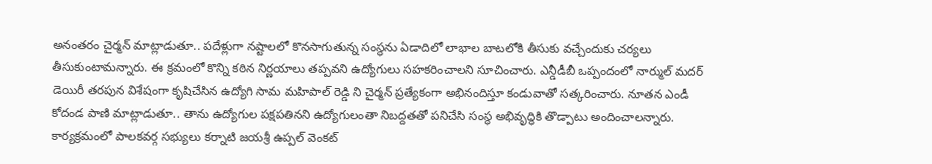అనంతరం చైర్మన్ మాట్లాడుతూ.. పదేళ్లుగా నష్టాలలో కొనసాగుతున్న సంస్థను ఏడాదిలో లాభాల బాటలోకి తీసుకు వచ్చేందుకు చర్యలు తీసుకుంటామన్నారు. ఈ క్రమంలో కొన్ని కఠిన నిర్ణయాలు తప్పవని ఉద్యోగులు సహకరించాలని సూచించారు. ఎన్డీడీబీ ఒప్పందంలో నార్ముల్ మదర్ డెయిరీ తరపున విశేషంగా కృషిచేసిన ఉద్యోగి సామ మహిపాల్ రెడ్డి ని చైర్మన్ ప్రత్యేకంగా అభినందిస్తూ కండువాతో సత్కరించారు. నూతన ఎండీ కోదండ పాణి మాట్లాడుతూ.. తాను ఉద్యోగుల పక్షపతినని ఉద్యోగులంతా నిబద్దతతో పనిచేసి సంస్థ అభివృద్ధికి తొడ్పాటు అందించాలన్నారు. కార్యక్రమంలో పాలకవర్గ సభ్యులు కర్నాటి జయశ్రీ ఉప్పల్ వెంకట్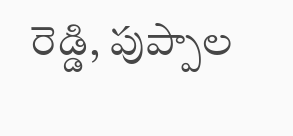రెడ్డి, పుప్పాల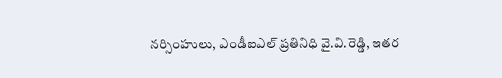నర్సింహులు, ఎండీఐఎల్ ప్రతినిధి వై.వి.రెడ్డి, ఇతర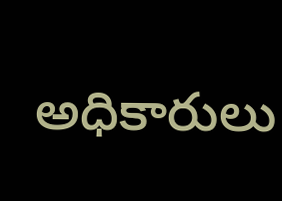అధికారులు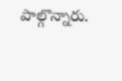పాల్గొన్నారు.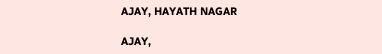AJAY, HAYATH NAGAR

AJAY,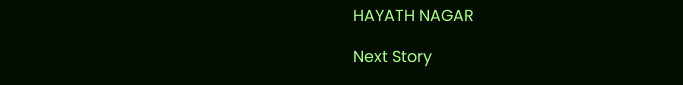HAYATH NAGAR

Next Story